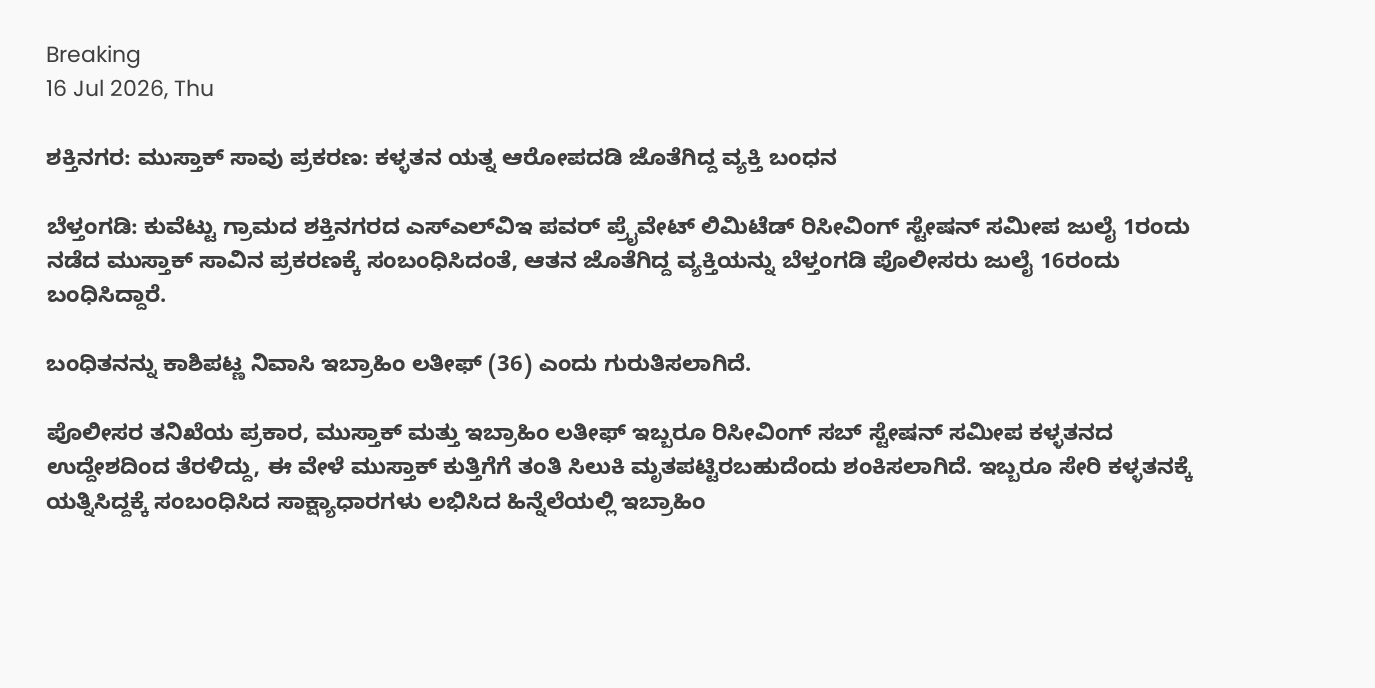Breaking
16 Jul 2026, Thu

ಶಕ್ತಿನಗರ: ಮುಸ್ತಾಕ್ ಸಾವು ಪ್ರಕರಣ: ಕಳ್ಳತನ ಯತ್ನ ಆರೋಪದಡಿ ಜೊತೆಗಿದ್ದ ವ್ಯಕ್ತಿ ಬಂಧನ

ಬೆಳ್ತಂಗಡಿ: ಕುವೆಟ್ಟು ಗ್ರಾಮದ ಶಕ್ತಿನಗರದ ಎಸ್‌ಎಲ್‌ವಿಇ ಪವರ್ ಪ್ರೈವೇಟ್ ಲಿಮಿಟೆಡ್ ರಿಸೀವಿಂಗ್ ಸ್ಟೇಷನ್ ಸಮೀಪ ಜುಲೈ 1ರಂದು ನಡೆದ ಮುಸ್ತಾಕ್ ಸಾವಿನ ಪ್ರಕರಣಕ್ಕೆ ಸಂಬಂಧಿಸಿದಂತೆ, ಆತನ ಜೊತೆಗಿದ್ದ ವ್ಯಕ್ತಿಯನ್ನು ಬೆಳ್ತಂಗಡಿ ಪೊಲೀಸರು ಜುಲೈ 16ರಂದು ಬಂಧಿಸಿದ್ದಾರೆ.

ಬಂಧಿತನನ್ನು ಕಾಶಿಪಟ್ಣ ನಿವಾಸಿ ಇಬ್ರಾಹಿಂ ಲತೀಫ್ (36) ಎಂದು ಗುರುತಿಸಲಾಗಿದೆ.

ಪೊಲೀಸರ ತನಿಖೆಯ ಪ್ರಕಾರ, ಮುಸ್ತಾಕ್ ಮತ್ತು ಇಬ್ರಾಹಿಂ ಲತೀಫ್ ಇಬ್ಬರೂ ರಿಸೀವಿಂಗ್ ಸಬ್ ಸ್ಟೇಷನ್ ಸಮೀಪ ಕಳ್ಳತನದ ಉದ್ದೇಶದಿಂದ ತೆರಳಿದ್ದು, ಈ ವೇಳೆ ಮುಸ್ತಾಕ್ ಕುತ್ತಿಗೆಗೆ ತಂತಿ ಸಿಲುಕಿ ಮೃತಪಟ್ಟಿರಬಹುದೆಂದು ಶಂಕಿಸಲಾಗಿದೆ. ಇಬ್ಬರೂ ಸೇರಿ ಕಳ್ಳತನಕ್ಕೆ ಯತ್ನಿಸಿದ್ದಕ್ಕೆ ಸಂಬಂಧಿಸಿದ ಸಾಕ್ಷ್ಯಾಧಾರಗಳು ಲಭಿಸಿದ ಹಿನ್ನೆಲೆಯಲ್ಲಿ ಇಬ್ರಾಹಿಂ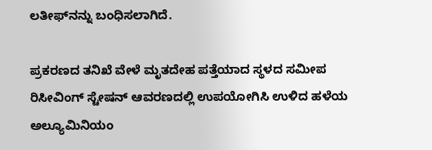ಲತೀಫ್‌ನನ್ನು ಬಂಧಿಸಲಾಗಿದೆ.

ಪ್ರಕರಣದ ತನಿಖೆ ವೇಳೆ ಮೃತದೇಹ ಪತ್ತೆಯಾದ ಸ್ಥಳದ ಸಮೀಪ ರಿಸೀವಿಂಗ್ ಸ್ಟೇಷನ್ ಆವರಣದಲ್ಲಿ ಉಪಯೋಗಿಸಿ ಉಳಿದ ಹಳೆಯ ಅಲ್ಯೂಮಿನಿಯಂ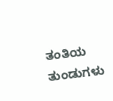ತಂತಿಯ ತುಂಡುಗಳು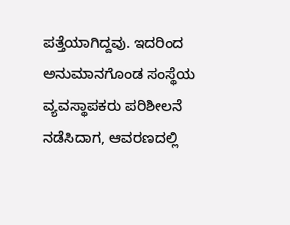ಪತ್ತೆಯಾಗಿದ್ದವು. ಇದರಿಂದ ಅನುಮಾನಗೊಂಡ ಸಂಸ್ಥೆಯ ವ್ಯವಸ್ಥಾಪಕರು ಪರಿಶೀಲನೆ ನಡೆಸಿದಾಗ, ಆವರಣದಲ್ಲಿ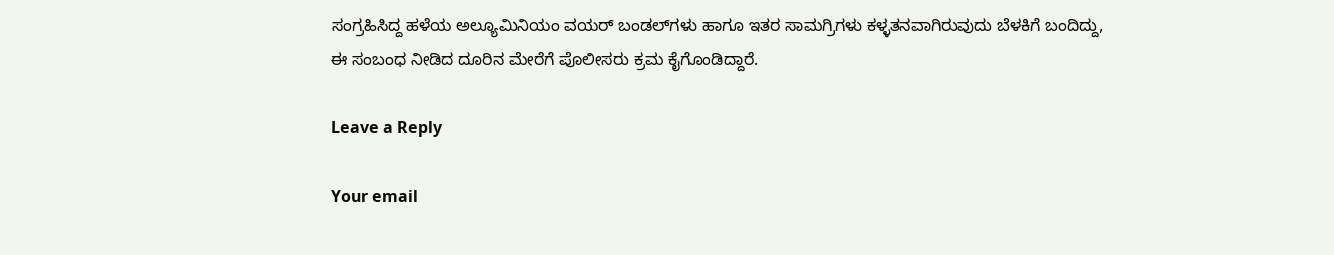ಸಂಗ್ರಹಿಸಿದ್ದ ಹಳೆಯ ಅಲ್ಯೂಮಿನಿಯಂ ವಯರ್ ಬಂಡಲ್‌ಗಳು ಹಾಗೂ ಇತರ ಸಾಮಗ್ರಿಗಳು ಕಳ್ಳತನವಾಗಿರುವುದು ಬೆಳಕಿಗೆ ಬಂದಿದ್ದು, ಈ ಸಂಬಂಧ ನೀಡಿದ ದೂರಿನ ಮೇರೆಗೆ ಪೊಲೀಸರು ಕ್ರಮ ಕೈಗೊಂಡಿದ್ದಾರೆ.

Leave a Reply

Your email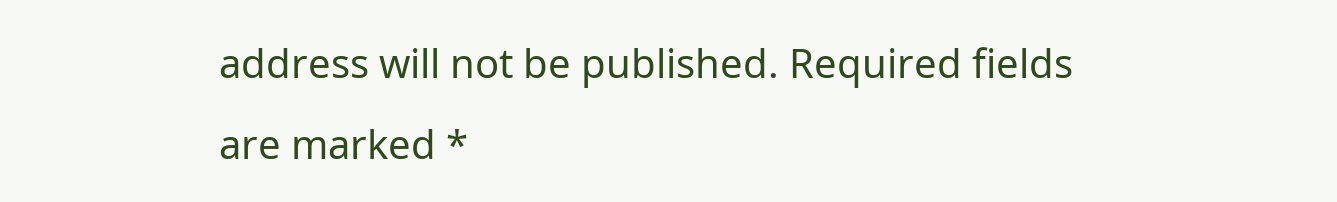address will not be published. Required fields are marked *